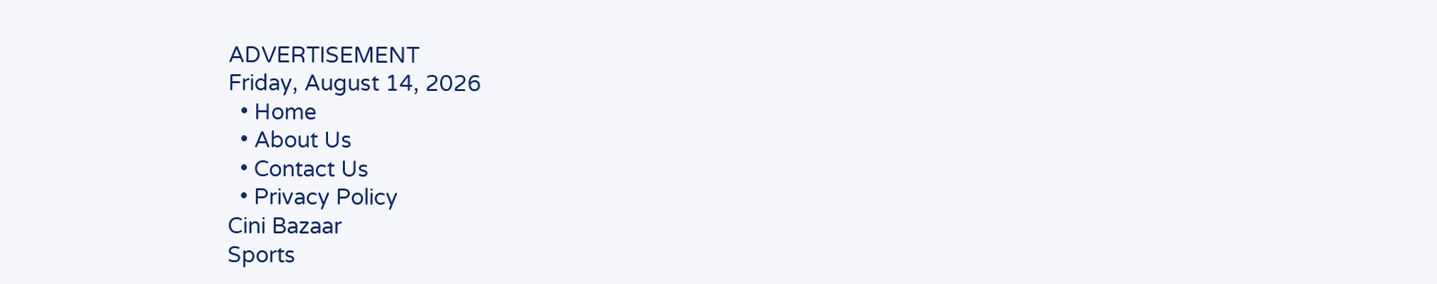ADVERTISEMENT
Friday, August 14, 2026
  • Home
  • About Us
  • Contact Us
  • Privacy Policy
Cini Bazaar
Sports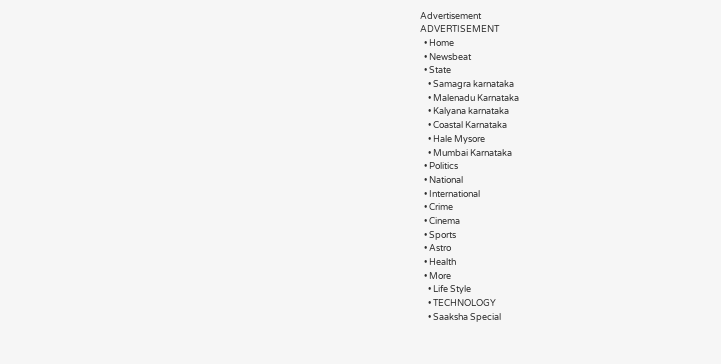Advertisement
ADVERTISEMENT
  • Home
  • Newsbeat
  • State
    • Samagra karnataka
    • Malenadu Karnataka
    • Kalyana karnataka
    • Coastal Karnataka
    • Hale Mysore
    • Mumbai Karnataka
  • Politics
  • National
  • International
  • Crime
  • Cinema
  • Sports
  • Astro
  • Health
  • More
    • Life Style
    • TECHNOLOGY
    • Saaksha Special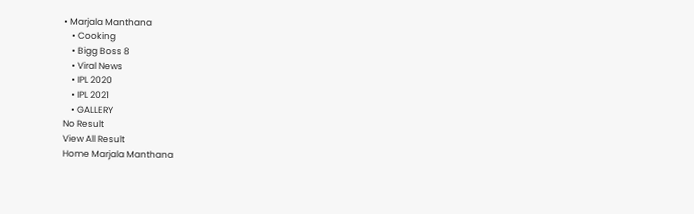• Marjala Manthana
    • Cooking
    • Bigg Boss 8
    • Viral News
    • IPL 2020
    • IPL 2021
    • GALLERY
No Result
View All Result
Home Marjala Manthana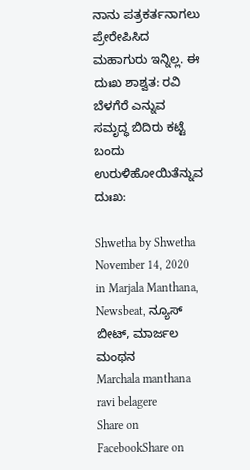ನಾನು ಪತ್ರಕರ್ತನಾಗಲು ಪ್ರೇರೇಪಿಸಿದ ಮಹಾಗುರು ಇನ್ನಿಲ್ಲ. ಈ ದುಃಖ ಶಾಶ್ವತ: ರವಿ ಬೆಳಗೆರೆ ಎನ್ನುವ ಸಮೃದ್ಧ ಬಿದಿರು ಕಟ್ಟೆ ಬಂದು ಉರುಳಿಹೋಯಿತೆನ್ನುವ ದುಃಖ:

Shwetha by Shwetha
November 14, 2020
in Marjala Manthana, Newsbeat, ನ್ಯೂಸ್ ಬೀಟ್, ಮಾರ್ಜಲ ಮಂಥನ
Marchala manthana ravi belagere
Share on FacebookShare on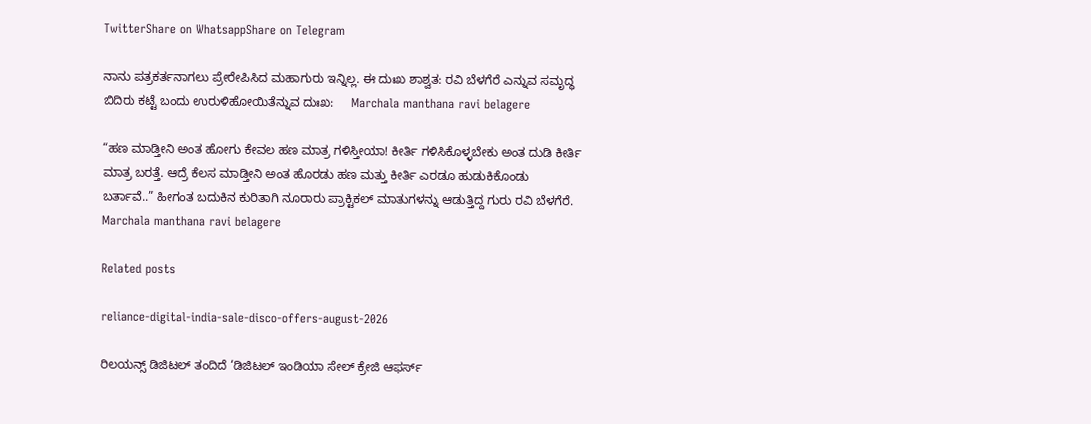TwitterShare on WhatsappShare on Telegram

ನಾನು ಪತ್ರಕರ್ತನಾಗಲು ಪ್ರೇರೇಪಿಸಿದ ಮಹಾಗುರು ಇನ್ನಿಲ್ಲ. ಈ ದುಃಖ ಶಾಶ್ವತ: ರವಿ ಬೆಳಗೆರೆ ಎನ್ನುವ ಸಮೃದ್ಧ ಬಿದಿರು ಕಟ್ಟೆ ಬಂದು ಉರುಳಿಹೋಯಿತೆನ್ನುವ ದುಃಖ:     Marchala manthana ravi belagere

“ಹಣ ಮಾಡ್ತೀನಿ ಅಂತ ಹೋಗು ಕೇವಲ ಹಣ ಮಾತ್ರ ಗಳಿಸ್ತೀಯಾ! ಕೀರ್ತಿ ಗಳಿಸಿಕೊಳ್ಳಬೇಕು ಅಂತ ದುಡಿ ಕೀರ್ತಿ ಮಾತ್ರ ಬರತ್ತೆ. ಆದ್ರೆ ಕೆಲಸ ಮಾಡ್ತೀನಿ ಅಂತ ಹೊರಡು ಹಣ ಮತ್ತು ಕೀರ್ತಿ ಎರಡೂ ಹುಡುಕಿಕೊಂಡು ಬರ್ತಾವೆ..” ಹೀಗಂತ ಬದುಕಿನ ಕುರಿತಾಗಿ ನೂರಾರು ಪ್ರಾಕ್ಟಿಕಲ್ ಮಾತುಗಳನ್ನು ಆಡುತ್ತಿದ್ದ ಗುರು ರವಿ ಬೆಳಗೆರೆ.     Marchala manthana ravi belagere

Related posts

reliance-digital-india-sale-disco-offers-august-2026

ರಿಲಯನ್ಸ್ ಡಿಜಿಟಲ್ ತಂದಿದೆ ‘ಡಿಜಿಟಲ್ ಇಂಡಿಯಾ ಸೇಲ್ ಕ್ರೇಜಿ ಆಫರ್ಸ್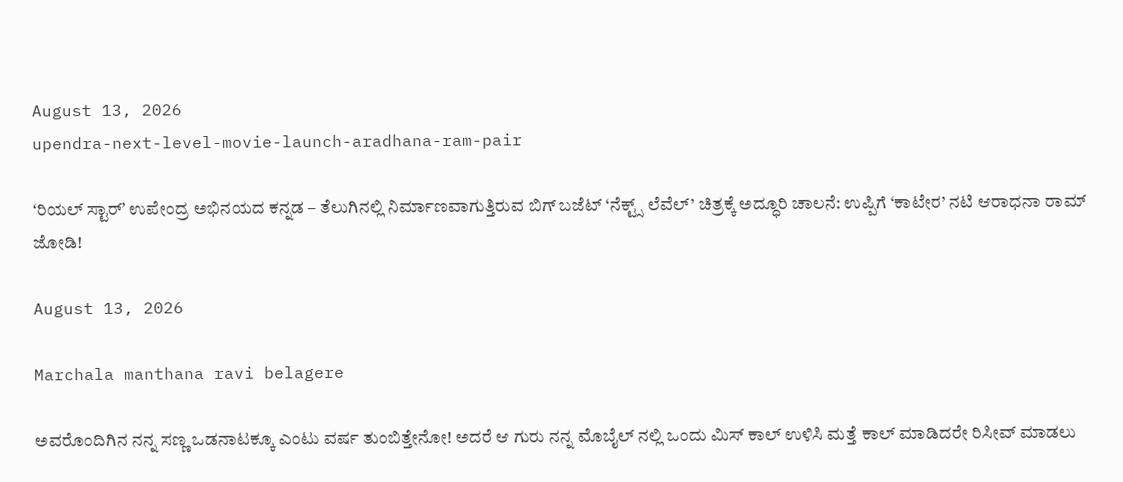August 13, 2026
upendra-next-level-movie-launch-aradhana-ram-pair

ʻರಿಯಲ್ ಸ್ಟಾರ್ʼ ಉಪೇಂದ್ರ ಅಭಿನಯದ ಕನ್ನಡ – ತೆಲುಗಿನಲ್ಲಿ ನಿರ್ಮಾಣವಾಗುತ್ತಿರುವ ಬಿಗ್‌ ಬಜೆಟ್‌ ‘ನೆಕ್ಟ್ಸ್ ಲೆವೆಲ್’ ಚಿತ್ರಕ್ಕೆ ಅದ್ಧೂರಿ ಚಾಲನೆ: ಉಪ್ಪಿಗೆ ‘ಕಾಟೇರ’ ನಟಿ ಆರಾಧನಾ ರಾಮ್ ಜೋಡಿ!

August 13, 2026

Marchala manthana ravi belagere

ಅವರೊಂದಿಗಿನ ನನ್ನ ಸಣ್ಣ ಒಡನಾಟಕ್ಕೂ ಎಂಟು ವರ್ಷ ತುಂಬಿತ್ತೇನೋ! ಅದರೆ ಆ ಗುರು ನನ್ನ ಮೊಬೈಲ್ ನಲ್ಲಿ ಒಂದು ಮಿಸ್ ಕಾಲ್ ಉಳಿಸಿ ಮತ್ತೆ ಕಾಲ್ ಮಾಡಿದರೇ ರಿಸೀವ್ ಮಾಡಲು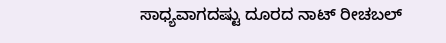ಸಾಧ್ಯವಾಗದಷ್ಟು ದೂರದ ನಾಟ್ ರೀಚಬಲ್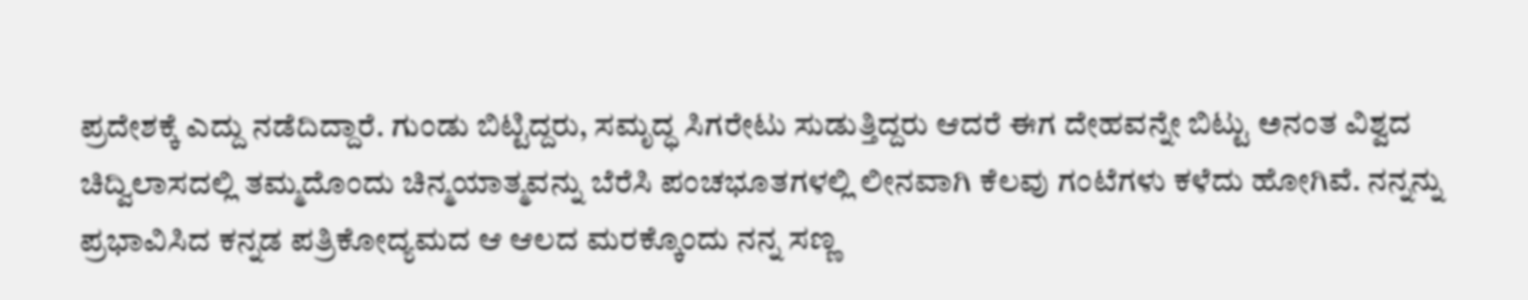ಪ್ರದೇಶಕ್ಕೆ ಎದ್ದು ನಡೆದಿದ್ದಾರೆ. ಗುಂಡು ಬಿಟ್ಟಿದ್ದರು, ಸಮೃದ್ಧ ಸಿಗರೇಟು ಸುಡುತ್ತಿದ್ದರು ಆದರೆ ಈಗ ದೇಹವನ್ನೇ ಬಿಟ್ಟು ಅನಂತ ವಿಶ್ವದ ಚಿದ್ವಿಲಾಸದಲ್ಲಿ ತಮ್ಮದೊಂದು ಚಿನ್ಮಯಾತ್ಮವನ್ನು ಬೆರೆಸಿ ಪಂಚಭೂತಗಳಲ್ಲಿ ಲೀನವಾಗಿ ಕೆಲವು ಗಂಟೆಗಳು ಕಳೆದು ಹೋಗಿವೆ. ನನ್ನನ್ನು ಪ್ರಭಾವಿಸಿದ ಕನ್ನಡ ಪತ್ರಿಕೋದ್ಯಮದ ಆ ಆಲದ ಮರಕ್ಕೊಂದು ನನ್ನ ಸಣ್ಣ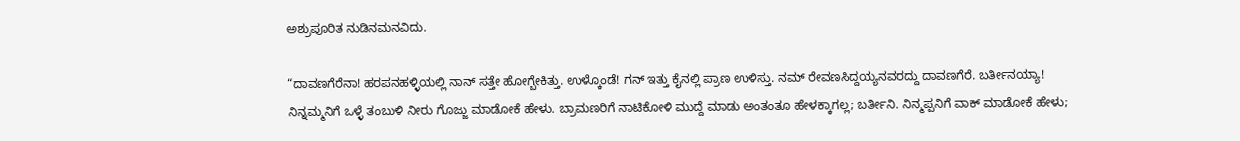ಅಶ್ರುಪೂರಿತ ನುಡಿನಮನವಿದು.

“ದಾವಣಗೆರೆನಾ! ಹರಪನಹಳ್ಳಿಯಲ್ಲಿ ನಾನ್ ಸತ್ತೇ ಹೋಗ್ಬೇಕಿತ್ತು. ಉಳ್ಕೊಂಡೆ! ಗನ್ ಇತ್ತು ಕೈನಲ್ಲಿ ಪ್ರಾಣ ಉಳಿಸ್ತು. ನಮ್ ರೇವಣಸಿದ್ದಯ್ಯನವರದ್ದು ದಾವಣಗೆರೆ. ಬರ್ತೀನಯ್ಯಾ! ನಿನ್ನಮ್ಮನಿಗೆ ಒಳ್ಳೆ ತಂಬುಳಿ ನೀರು ಗೊಜ್ಜು ಮಾಡೋಕೆ ಹೇಳು. ಬ್ರಾಮಣರಿಗೆ ನಾಟಿಕೋಳಿ ಮುದ್ದೆ ಮಾಡು ಅಂತಂತೂ ಹೇಳಕ್ಕಾಗಲ್ಲ; ಬರ್ತೀನಿ. ನಿನ್ಮಪ್ಪನಿಗೆ ವಾಕ್ ಮಾಡೋಕೆ ಹೇಳು;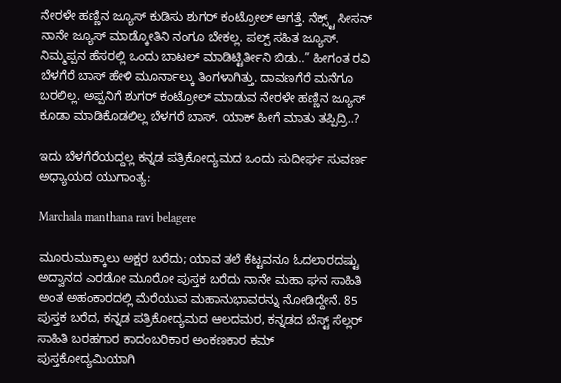ನೇರಳೇ ಹಣ್ಣಿನ ಜ್ಯೂಸ್ ಕುಡಿಸು ಶುಗರ್ ಕಂಟ್ರೋಲ್ ಆಗತ್ತೆ. ನೆಕ್ಸ್ಟ್ ಸೀಸನ್ ನಾನೇ ಜ್ಯೂಸ್ ಮಾಡ್ಕೋತಿನಿ ನಂಗೂ ಬೇಕಲ್ಲ. ಪಲ್ಪ್ ಸಹಿತ ಜ್ಯೂಸ್. ನಿಮ್ಮಪ್ಪನ ಹೆಸರಲ್ಲಿ ಒಂದು ಬಾಟಲ್ ಮಾಡಿಟ್ಟಿರ್ತೀನಿ ಬಿಡು..” ಹೀಗಂತ ರವಿ ಬೆಳಗೆರೆ ಬಾಸ್ ಹೇಳಿ ಮೂರ್ನಾಲ್ಕು ತಿಂಗಳಾಗಿತ್ತು. ದಾವಣಗೆರೆ ಮನೆಗೂ ಬರಲಿಲ್ಲ. ಅಪ್ಪನಿಗೆ ಶುಗರ್ ಕಂಟ್ರೋಲ್ ಮಾಡುವ ನೇರಳೇ ಹಣ್ಣಿನ ಜ್ಯೂಸ್ ಕೂಡಾ ಮಾಡಿಕೊಡಲಿಲ್ಲ ಬೆಳಗರೆ ಬಾಸ್. ಯಾಕ್ ಹೀಗೆ ಮಾತು ತಪ್ಪಿದ್ರಿ..?

ಇದು ಬೆಳಗೆರೆಯದ್ದಲ್ಲ ಕನ್ನಡ ಪತ್ರಿಕೋದ್ಯಮದ ಒಂದು ಸುದೀರ್ಘ ಸುವರ್ಣ ಅಧ್ಯಾಯದ ಯುಗಾಂತ್ಯ:

Marchala manthana ravi belagere

ಮೂರುಮುಕ್ಕಾಲು ಅಕ್ಷರ ಬರೆದು; ಯಾವ ತಲೆ ಕೆಟ್ಟವನೂ ಓದಲಾರದಷ್ಟು ಅದ್ವಾನದ ಎರಡೋ ಮೂರೋ ಪುಸ್ತಕ ಬರೆದು ನಾನೇ ಮಹಾ ಘನ ಸಾಹಿತಿ ಅಂತ ಅಹಂಕಾರದಲ್ಲಿ ಮೆರೆಯುವ ಮಹಾನುಭಾವರನ್ನು ನೋಡಿದ್ದೇನೆ. 85 ಪುಸ್ತಕ ಬರೆದ, ಕನ್ನಡ ಪತ್ರಿಕೋದ್ಯಮದ ಆಲದಮರ, ಕನ್ನಡದ ಬೆಸ್ಟ್ ಸೆಲ್ಲರ್ ಸಾಹಿತಿ ಬರಹಗಾರ ಕಾದಂಬರಿಕಾರ ಅಂಕಣಕಾರ ಕಮ್ ಪುಸ್ತಕೋದ್ಯಮಿಯಾಗಿ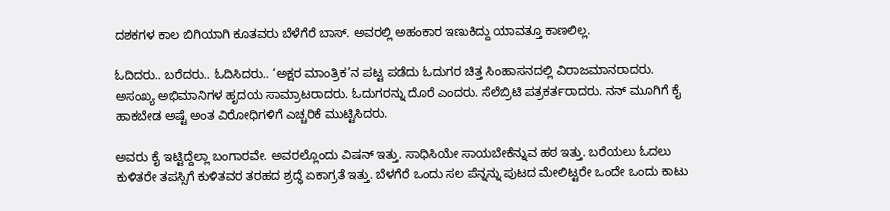ದಶಕಗಳ ಕಾಲ ಬಿಗಿಯಾಗಿ ಕೂತವರು ಬೆಳೆಗೆರೆ ಬಾಸ್. ಅವರಲ್ಲಿ ಅಹಂಕಾರ ಇಣುಕಿದ್ದು ಯಾವತ್ತೂ ಕಾಣಲಿಲ್ಲ.

ಓದಿದರು.. ಬರೆದರು.. ಓದಿಸಿದರು.. ‘ಅಕ್ಷರ ಮಾಂತ್ರಿಕ’ನ ಪಟ್ಟ ಪಡೆದು ಓದುಗರ ಚಿತ್ತ ಸಿಂಹಾಸನದಲ್ಲಿ ವಿರಾಜಮಾನರಾದರು. ಅಸಂಖ್ಯ ಅಭಿಮಾನಿಗಳ ಹೃದಯ ಸಾಮ್ರಾಟರಾದರು. ಓದುಗರನ್ನು ದೊರೆ ಎಂದರು. ಸೆಲೆಬ್ರಿಟಿ ಪತ್ರಕರ್ತರಾದರು. ನನ್ ಮೂಗಿಗೆ ಕೈ ಹಾಕಬೇಡ ಅಷ್ಟೆ ಅಂತ ವಿರೋಧಿಗಳಿಗೆ ಎಚ್ಚರಿಕೆ ಮುಟ್ಟಿಸಿದರು.

ಅವರು ಕೈ ಇಟ್ಟಿದ್ದೆಲ್ಲಾ ಬಂಗಾರವೇ. ಅವರಲ್ಲೊಂದು ವಿಷನ್ ಇತ್ತು. ಸಾಧಿಸಿಯೇ ಸಾಯಬೇಕೆನ್ನುವ ಹಠ ಇತ್ತು. ಬರೆಯಲು ಓದಲು ಕುಳಿತರೇ ತಪಸ್ಸಿಗೆ ಕುಳಿತವರ ತರಹದ ಶ್ರದ್ಧೆ ಏಕಾಗ್ರತೆ ಇತ್ತು. ಬೆಳಗೆರೆ ಒಂದು ಸಲ ಪೆನ್ನನ್ನು ಪುಟದ ಮೇಲಿಟ್ಟರೇ ಒಂದೇ ಒಂದು ಕಾಟು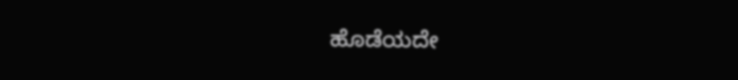ಹೊಡೆಯದೇ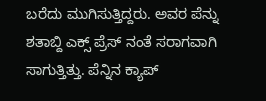ಬರೆದು ಮುಗಿಸುತ್ತಿದ್ದರು. ಅವರ ಪೆನ್ನು ಶತಾಬ್ದಿ ಎಕ್ಸ್ ಪ್ರೆಸ್ ನಂತೆ ಸರಾಗವಾಗಿ ಸಾಗುತ್ತಿತ್ತು. ಪೆನ್ನಿನ ಕ್ಯಾಪ್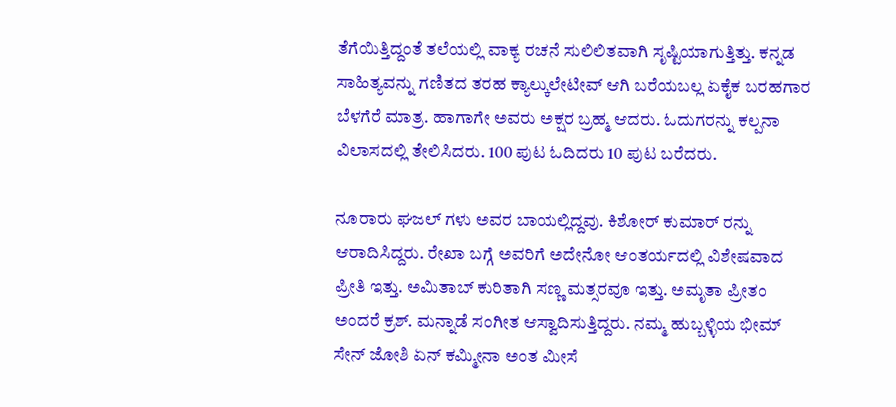ತೆಗೆಯಿತ್ತಿದ್ದಂತೆ ತಲೆಯಲ್ಲಿ ವಾಕ್ಯ ರಚನೆ ಸುಲಿಲಿತವಾಗಿ ಸೃಷ್ಟಿಯಾಗುತ್ತಿತ್ತು. ಕನ್ನಡ ಸಾಹಿತ್ಯವನ್ನು ಗಣಿತದ ತರಹ ಕ್ಯಾಲ್ಕುಲೇಟೀವ್ ಆಗಿ ಬರೆಯಬಲ್ಲ ಏಕೈಕ ಬರಹಗಾರ ಬೆಳಗೆರೆ ಮಾತ್ರ. ಹಾಗಾಗೇ ಅವರು ಅಕ್ಷರ ಬ್ರಹ್ಮ ಆದರು. ಓದುಗರನ್ನು ಕಲ್ಪನಾ ವಿಲಾಸದಲ್ಲಿ ತೇಲಿಸಿದರು. 100 ಪುಟ ಓದಿದರು 10 ಪುಟ ಬರೆದರು.

ನೂರಾರು ಘಜಲ್ ಗಳು ಅವರ ಬಾಯಲ್ಲಿದ್ದವು. ಕಿಶೋರ್ ಕುಮಾರ್ ರನ್ನು ಆರಾದಿಸಿದ್ದರು. ರೇಖಾ ಬಗ್ಗೆ ಅವರಿಗೆ ಅದೇನೋ ಆಂತರ್ಯದಲ್ಲಿ ವಿಶೇಷವಾದ ಪ್ರೀತಿ ಇತ್ತು. ಅಮಿತಾಬ್ ಕುರಿತಾಗಿ ಸಣ್ಣ ಮತ್ಸರವೂ ಇತ್ತು. ಅಮೃತಾ ಪ್ರೀತಂ ಅಂದರೆ ಕ್ರಶ್. ಮನ್ನಾಡೆ ಸಂಗೀತ ಆಸ್ವಾದಿಸುತ್ತಿದ್ದರು. ನಮ್ಮ ಹುಬ್ಬಳ್ಳಿಯ ಭೀಮ್ ಸೇನ್ ಜೋಶಿ ಏನ್ ಕಮ್ಮೀನಾ ಅಂತ ಮೀಸೆ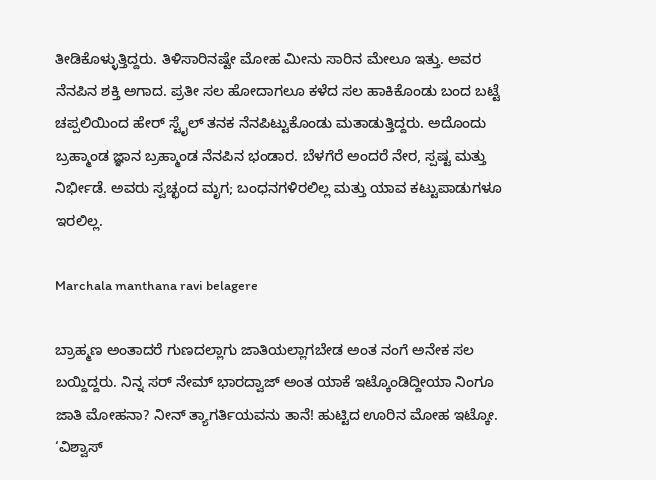ತೀಡಿಕೊಳ್ಳುತ್ತಿದ್ದರು. ತಿಳಿಸಾರಿನಷ್ಟೇ ಮೋಹ ಮೀನು ಸಾರಿನ ಮೇಲೂ ಇತ್ತು. ಅವರ ನೆನಪಿನ ಶಕ್ತಿ ಅಗಾದ. ಪ್ರತೀ ಸಲ ಹೋದಾಗಲೂ ಕಳೆದ ಸಲ ಹಾಕಿಕೊಂಡು ಬಂದ ಬಟ್ಟೆ ಚಪ್ಪಲಿಯಿಂದ ಹೇರ್ ಸ್ಟೈಲ್ ತನಕ ನೆನಪಿಟ್ಟುಕೊಂಡು ಮತಾಡುತ್ತಿದ್ದರು. ಅದೊಂದು ಬ್ರಹ್ಮಾಂಡ ಜ್ಞಾನ ಬ್ರಹ್ಮಾಂಡ ನೆನಪಿನ ಭಂಡಾರ. ಬೆಳಗೆರೆ ಅಂದರೆ ನೇರ, ಸ್ಪಷ್ಟ ಮತ್ತು ನಿರ್ಭೀಡೆ. ಅವರು ಸ್ವಚ್ಛಂದ ಮೃಗ; ಬಂಧನಗಳಿರಲಿಲ್ಲ ಮತ್ತು ಯಾವ ಕಟ್ಟುಪಾಡುಗಳೂ ಇರಲಿಲ್ಲ.

Marchala manthana ravi belagere

ಬ್ರಾಹ್ಮಣ ಅಂತಾದರೆ ಗುಣದಲ್ಲಾಗು ಜಾತಿಯಲ್ಲಾಗಬೇಡ ಅಂತ ನಂಗೆ ಅನೇಕ ಸಲ ಬಯ್ದಿದ್ದರು. ನಿನ್ನ ಸರ್ ನೇಮ್ ಭಾರದ್ವಾಜ್ ಅಂತ ಯಾಕೆ ಇಟ್ಕೊಂಡಿದ್ದೀಯಾ ನಿಂಗೂ ಜಾತಿ ಮೋಹನಾ? ನೀನ್ ತ್ಯಾಗರ್ತಿಯವನು ತಾನೆ! ಹುಟ್ಟಿದ ಊರಿನ ಮೋಹ ಇಟ್ಕೋ. ‘ವಿಶ್ವಾಸ್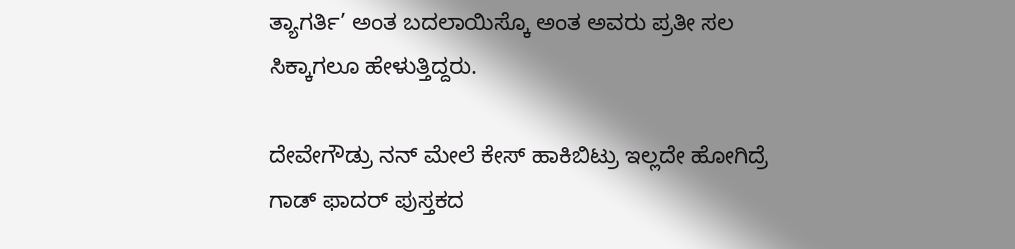ತ್ಯಾಗರ್ತಿ’ ಅಂತ ಬದಲಾಯಿಸ್ಕೊ ಅಂತ ಅವರು ಪ್ರತೀ ಸಲ ಸಿಕ್ಕಾಗಲೂ ಹೇಳುತ್ತಿದ್ದರು.

ದೇವೇಗೌಡ್ರು ನನ್ ಮೇಲೆ ಕೇಸ್ ಹಾಕಿಬಿಟ್ರು ಇಲ್ಲದೇ ಹೋಗಿದ್ರೆ ಗಾಡ್ ಫಾದರ್ ಪುಸ್ತಕದ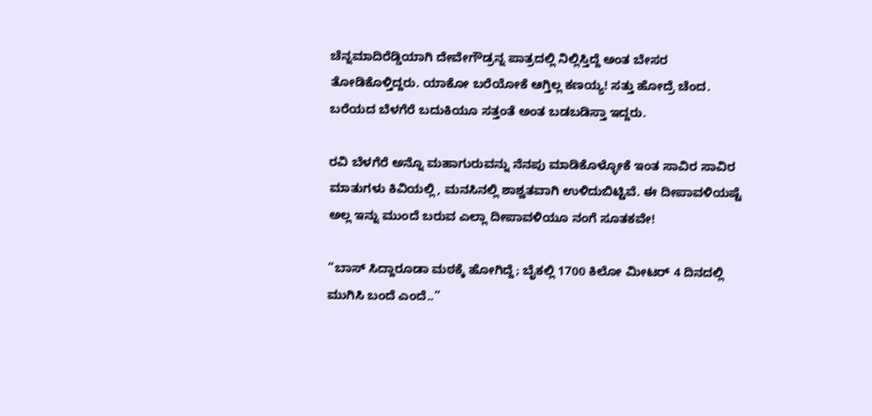ಚೆನ್ನಮಾದಿರೆಡ್ಡಿಯಾಗಿ ದೇವೇಗೌಡ್ರನ್ನ ಪಾತ್ರದಲ್ಲಿ ನಿಲ್ಲಿಸ್ತಿದ್ದೆ ಅಂತ ಬೇಸರ ತೋಡಿಕೊಳ್ತಿದ್ದರು. ಯಾಕೋ ಬರೆಯೋಕೆ ಆಗ್ತಿಲ್ಲ ಕಣಯ್ಯ! ಸತ್ತು ಹೋದ್ರೆ ಚೆಂದ. ಬರೆಯದ ಬೆಳಗೆರೆ ಬದುಕಿಯೂ ಸತ್ತಂತೆ ಅಂತ ಬಡಬಡಿಸ್ತಾ ಇದ್ದರು.

ರವಿ ಬೆಳಗೆರೆ ಅನ್ನೊ ಮಹಾಗುರುವನ್ನು ನೆನಪು ಮಾಡಿಕೊಳ್ಳೋಕೆ ಇಂತ ಸಾವಿರ ಸಾವಿರ ಮಾತುಗಳು ಕಿವಿಯಲ್ಲಿ, ಮನಸಿನಲ್ಲಿ ಶಾಶ್ವತವಾಗಿ ಉಳಿದುಬಿಟ್ಟಿವೆ. ಈ ದೀಪಾವಳಿಯಷ್ಟೆ ಅಲ್ಲ ಇನ್ನು ಮುಂದೆ ಬರುವ ಎಲ್ಲಾ ದೀಪಾವಳಿಯೂ ನಂಗೆ ಸೂತಕವೇ!

“ಬಾಸ್ ಸಿದ್ದಾರೂಡಾ ಮಠಕ್ಕೆ ಹೋಗಿದ್ದೆ; ಬೈಕಲ್ಲಿ 1700 ಕಿಲೋ ಮೀಟರ್ 4 ದಿನದಲ್ಲಿ ಮುಗಿಸಿ ಬಂದೆ ಎಂದೆ..”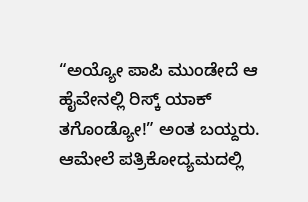“ಅಯ್ಯೋ ಪಾಪಿ ಮುಂಡೇದೆ ಆ ಹೈವೇನಲ್ಲಿ ರಿಸ್ಕ್ ಯಾಕ್ ತಗೊಂಡ್ಯೋ!” ಅಂತ ಬಯ್ದರು. ಆಮೇಲೆ ಪತ್ರಿಕೋದ್ಯಮದಲ್ಲಿ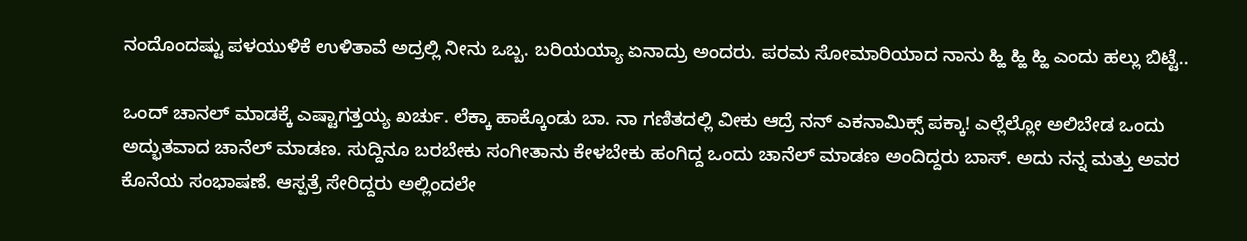ನಂದೊಂದಷ್ಟು ಪಳಯುಳಿಕೆ ಉಳಿತಾವೆ ಅದ್ರಲ್ಲಿ ನೀನು ಒಬ್ಬ. ಬರಿಯಯ್ಯಾ ಏನಾದ್ರು ಅಂದರು. ಪರಮ ಸೋಮಾರಿಯಾದ ನಾನು ಹ್ಹಿ ಹ್ಹಿ ಹ್ಹಿ ಎಂದು ಹಲ್ಲು ಬಿಟ್ಟೆ..

ಒಂದ್ ಚಾನಲ್ ಮಾಡಕ್ಕೆ ಎಷ್ಟಾಗತ್ತಯ್ಯ ಖರ್ಚು. ಲೆಕ್ಕಾ ಹಾಕ್ಕೊಂಡು ಬಾ. ನಾ ಗಣಿತದಲ್ಲಿ ವೀಕು ಆದ್ರೆ ನನ್ ಎಕನಾಮಿಕ್ಸ್ ಪಕ್ಕಾ! ಎಲ್ಲೆಲ್ಲೋ ಅಲಿಬೇಡ ಒಂದು ಅದ್ಭುತವಾದ ಚಾನೆಲ್ ಮಾಡಣ. ಸುದ್ದಿನೂ ಬರಬೇಕು ಸಂಗೀತಾನು ಕೇಳಬೇಕು ಹಂಗಿದ್ದ ಒಂದು ಚಾನೆಲ್ ಮಾಡಣ ಅಂದಿದ್ದರು ಬಾಸ್. ಅದು ನನ್ನ ಮತ್ತು ಅವರ ಕೊನೆಯ ಸಂಭಾಷಣೆ. ಆಸ್ಪತ್ರೆ ಸೇರಿದ್ದರು ಅಲ್ಲಿಂದಲೇ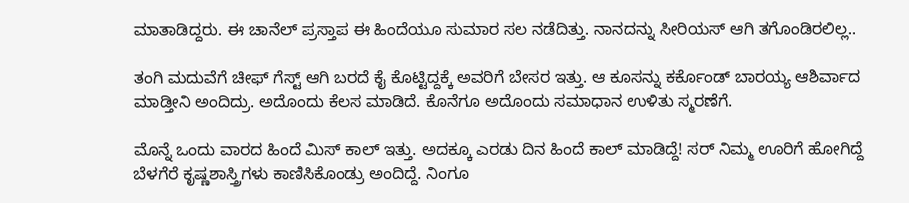ಮಾತಾಡಿದ್ದರು. ಈ ಚಾನೆಲ್ ಪ್ರಸ್ತಾಪ ಈ ಹಿಂದೆಯೂ ಸುಮಾರ ಸಲ ನಡೆದಿತ್ತು. ನಾನದನ್ನು ಸೀರಿಯಸ್ ಆಗಿ ತಗೊಂಡಿರಲಿಲ್ಲ..

ತಂಗಿ ಮದುವೆಗೆ ಚೀಫ್ ಗೆಸ್ಟ್ ಆಗಿ ಬರದೆ ಕೈ ಕೊಟ್ಟಿದ್ದಕ್ಕೆ ಅವರಿಗೆ ಬೇಸರ ಇತ್ತು. ಆ ಕೂಸನ್ನು ಕರ್ಕೊಂಡ್ ಬಾರಯ್ಯ ಆಶಿರ್ವಾದ ಮಾಡ್ತೀನಿ ಅಂದಿದ್ರು. ಅದೊಂದು ಕೆಲಸ ಮಾಡಿದೆ. ಕೊನೆಗೂ ಅದೊಂದು ಸಮಾಧಾನ ಉಳಿತು ಸ್ಮರಣೆಗೆ.

ಮೊನ್ನೆ ಒಂದು ವಾರದ ಹಿಂದೆ ಮಿಸ್ ಕಾಲ್ ಇತ್ತು. ಅದಕ್ಕೂ ಎರಡು ದಿನ ಹಿಂದೆ ಕಾಲ್ ಮಾಡಿದ್ದೆ! ಸರ್‍ ನಿಮ್ಮ ಊರಿಗೆ ಹೋಗಿದ್ದೆ ಬೆಳಗೆರೆ ಕೃಷ್ಣಶಾಸ್ತ್ರಿಗಳು ಕಾಣಿಸಿಕೊಂಡ್ರು ಅಂದಿದ್ದೆ. ನಿಂಗೂ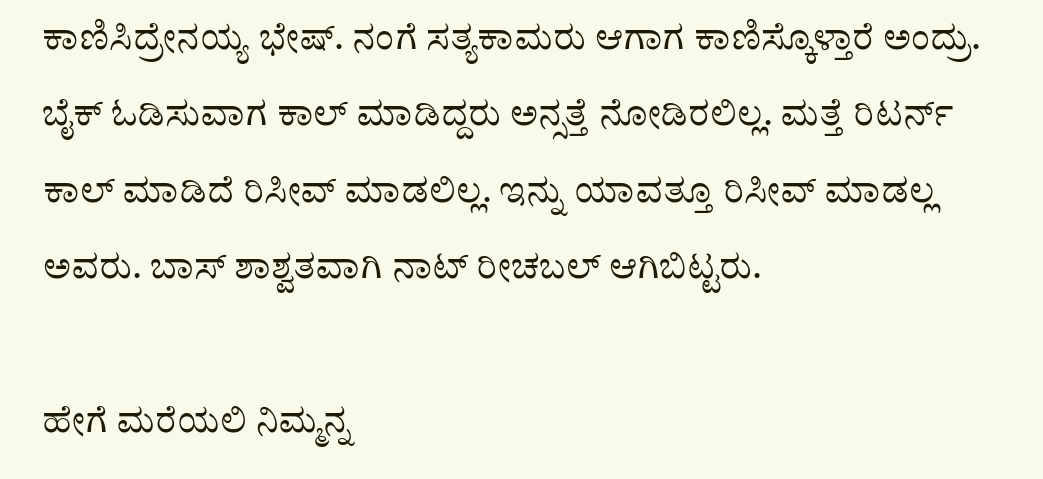ಕಾಣಿಸಿದ್ರೇನಯ್ಯ ಭೇಷ್. ನಂಗೆ ಸತ್ಯಕಾಮರು ಆಗಾಗ ಕಾಣಿಸ್ಕೊಳ್ತಾರೆ ಅಂದ್ರು. ಬೈಕ್ ಓಡಿಸುವಾಗ ಕಾಲ್ ಮಾಡಿದ್ದರು ಅನ್ಸತ್ತೆ ನೋಡಿರಲಿಲ್ಲ. ಮತ್ತೆ ರಿಟರ್ನ್ ಕಾಲ್ ಮಾಡಿದೆ ರಿಸೀವ್ ಮಾಡಲಿಲ್ಲ. ಇನ್ನು ಯಾವತ್ತೂ ರಿಸೀವ್ ಮಾಡಲ್ಲ ಅವರು. ಬಾಸ್ ಶಾಶ್ವತವಾಗಿ ನಾಟ್ ರೀಚಬಲ್ ಆಗಿಬಿಟ್ಟರು.

ಹೇಗೆ ಮರೆಯಲಿ ನಿಮ್ಮನ್ನ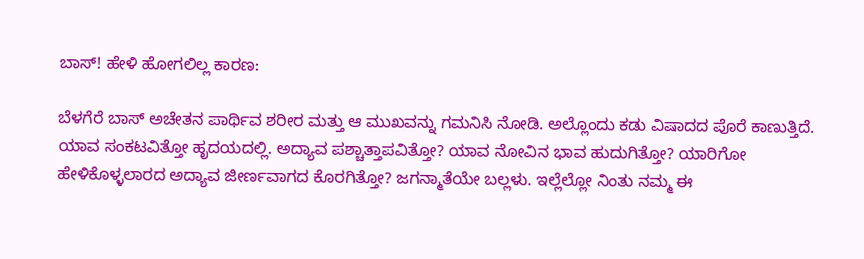ಬಾಸ್! ಹೇಳಿ ಹೋಗಲಿಲ್ಲ ಕಾರಣ:

ಬೆಳಗೆರೆ ಬಾಸ್ ಅಚೇತನ ಪಾರ್ಥಿವ ಶರೀರ ಮತ್ತು ಆ ಮುಖವನ್ನು ಗಮನಿಸಿ ನೋಡಿ. ಅಲ್ಲೊಂದು ಕಡು ವಿಷಾದದ ಪೊರೆ ಕಾಣುತ್ತಿದೆ. ಯಾವ ಸಂಕಟವಿತ್ತೋ ಹೃದಯದಲ್ಲಿ. ಅದ್ಯಾವ ಪಶ್ಚಾತ್ತಾಪವಿತ್ತೋ? ಯಾವ ನೋವಿನ ಭಾವ ಹುದುಗಿತ್ತೋ? ಯಾರಿಗೋ ಹೇಳಿಕೊಳ್ಳಲಾರದ ಅದ್ಯಾವ ಜೀರ್ಣವಾಗದ ಕೊರಗಿತ್ತೋ? ಜಗನ್ಮಾತೆಯೇ ಬಲ್ಲಳು. ಇಲ್ಲೆಲ್ಲೋ ನಿಂತು ನಮ್ಮ ಈ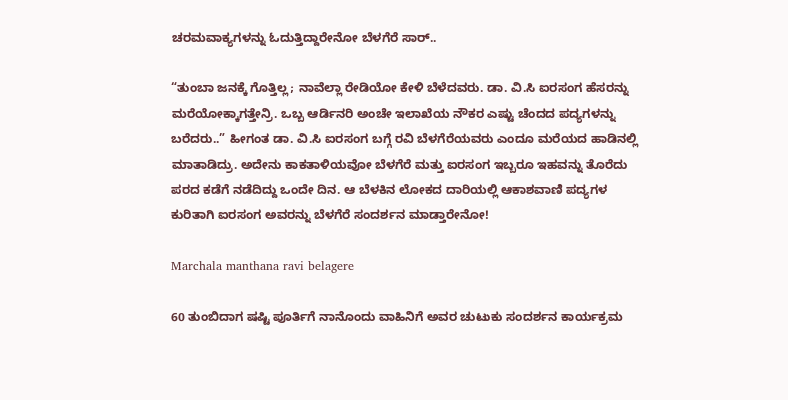ಚರಮವಾಕ್ಯಗಳನ್ನು ಓದುತ್ತಿದ್ದಾರೇನೋ ಬೆಳಗೆರೆ ಸಾರ್..

“ತುಂಬಾ ಜನಕ್ಕೆ ಗೊತ್ತಿಲ್ಲ; ನಾವೆಲ್ಲಾ ರೇಡಿಯೋ ಕೇಳಿ ಬೆಳೆದವರು. ಡಾ. ವಿ.ಸಿ ಐರಸಂಗ ಹೆಸರನ್ನು ಮರೆಯೋಕ್ಕಾಗತ್ತೇನ್ರಿ. ಒಬ್ಬ ಆರ್ಡಿನರಿ ಅಂಚೇ ಇಲಾಖೆಯ ನೌಕರ ಎಷ್ಟು ಚೆಂದದ ಪದ್ಯಗಳನ್ನು ಬರೆದರು..” ಹೀಗಂತ ಡಾ. ವಿ.ಸಿ ಐರಸಂಗ ಬಗ್ಗೆ ರವಿ ಬೆಳಗೆರೆಯವರು ಎಂದೂ ಮರೆಯದ ಹಾಡಿನಲ್ಲಿ ಮಾತಾಡಿದ್ರು. ಅದೇನು ಕಾಕತಾಳಿಯವೋ ಬೆಳಗೆರೆ ಮತ್ತು ಐರಸಂಗ ಇಬ್ಬರೂ ಇಹವನ್ನು ತೊರೆದು ಪರದ ಕಡೆಗೆ ನಡೆದಿದ್ದು ಒಂದೇ ದಿನ. ಆ ಬೆಳಕಿನ ಲೋಕದ ದಾರಿಯಲ್ಲಿ ಆಕಾಶವಾಣಿ ಪದ್ಯಗಳ ಕುರಿತಾಗಿ ಐರಸಂಗ ಅವರನ್ನು ಬೆಳಗೆರೆ ಸಂದರ್ಶನ ಮಾಡ್ತಾರೇನೋ!

Marchala manthana ravi belagere

60 ತುಂಬಿದಾಗ ಷಷ್ಟಿ ಪೂರ್ತಿಗೆ ನಾನೊಂದು ವಾಹಿನಿಗೆ ಅವರ ಚುಟುಕು ಸಂದರ್ಶನ ಕಾರ್ಯಕ್ರಮ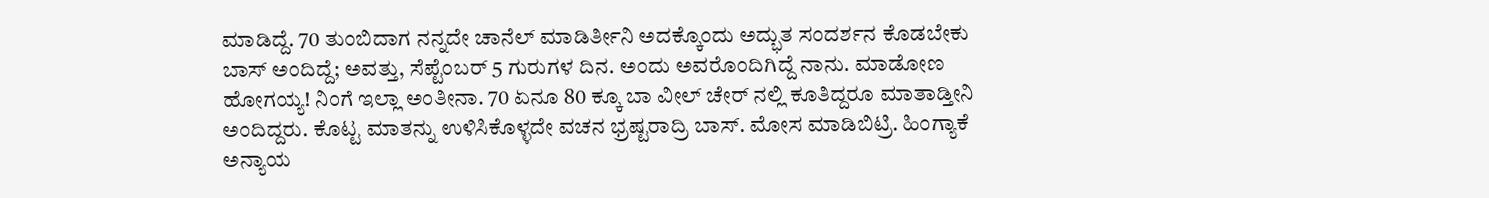ಮಾಡಿದ್ದೆ. 70 ತುಂಬಿದಾಗ ನನ್ನದೇ ಚಾನೆಲ್ ಮಾಡಿರ್ತೀನಿ ಅದಕ್ಕೊಂದು ಅದ್ಭುತ ಸಂದರ್ಶನ ಕೊಡಬೇಕು ಬಾಸ್ ಅಂದಿದ್ದೆ; ಅವತ್ತು, ಸೆಪ್ಟೆಂಬರ್ 5 ಗುರುಗಳ ದಿನ. ಅಂದು ಅವರೊಂದಿಗಿದ್ದೆ ನಾನು. ಮಾಡೋಣ ಹೋಗಯ್ಯ! ನಿಂಗೆ ಇಲ್ಲಾ ಅಂತೀನಾ. 70 ಏನೂ 80 ಕ್ಕೂ ಬಾ ವೀಲ್ ಚೇರ್ ನಲ್ಲಿ ಕೂತಿದ್ದರೂ ಮಾತಾಡ್ತೀನಿ ಅಂದಿದ್ದರು. ಕೊಟ್ಟ ಮಾತನ್ನು ಉಳಿಸಿಕೊಳ್ಳದೇ ವಚನ ಭ್ರಷ್ಟರಾದ್ರಿ ಬಾಸ್. ಮೋಸ ಮಾಡಿಬಿಟ್ರಿ. ಹಿಂಗ್ಯಾಕೆ ಅನ್ಯಾಯ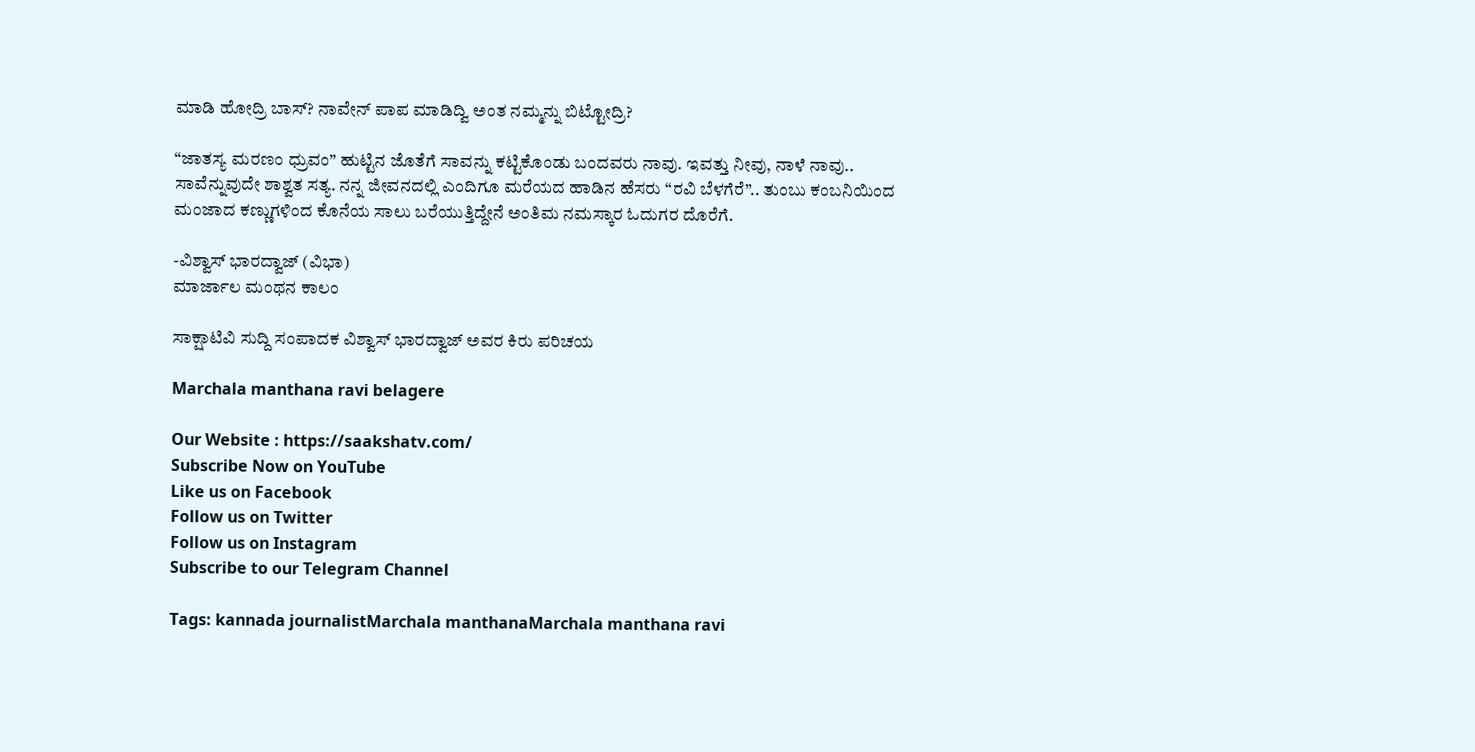ಮಾಡಿ ಹೋದ್ರಿ ಬಾಸ್? ನಾವೇನ್ ಪಾಪ ಮಾಡಿದ್ವಿ ಅಂತ ನಮ್ಮನ್ನು ಬಿಟ್ಟೋದ್ರಿ?

“ಜಾತಸ್ಯ ಮರಣಂ ಧ್ರುವಂ” ಹುಟ್ಟಿನ ಜೊತೆಗೆ ಸಾವನ್ನು ಕಟ್ಟಿಕೊಂಡು ಬಂದವರು ನಾವು. ಇವತ್ತು ನೀವು, ನಾಳೆ ನಾವು.. ಸಾವೆನ್ನುವುದೇ ಶಾಶ್ವತ ಸತ್ಯ. ನನ್ನ ಜೀವನದಲ್ಲಿ ಎಂದಿಗೂ ಮರೆಯದ ಹಾಡಿನ ಹೆಸರು “ರವಿ ಬೆಳಗೆರೆ”.. ತುಂಬು ಕಂಬನಿಯಿಂದ ಮಂಜಾದ ಕಣ್ಣುಗಳಿಂದ ಕೊನೆಯ ಸಾಲು ಬರೆಯುತ್ತಿದ್ದೇನೆ ಅಂತಿಮ ನಮಸ್ಕಾರ ಓದುಗರ ದೊರೆಗೆ.

-ವಿಶ್ವಾಸ್ ಭಾರದ್ವಾಜ್ (ವಿಭಾ)
ಮಾರ್ಜಾಲ ಮಂಥನ ಕಾಲಂ

ಸಾಕ್ಷಾಟಿವಿ ಸುದ್ದಿ ಸಂಪಾದಕ ವಿಶ್ವಾಸ್ ಭಾರದ್ವಾಜ್ ಅವರ ಕಿರು ಪರಿಚಯ

Marchala manthana ravi belagere

Our Website : https://saakshatv.com/
Subscribe Now on YouTube
Like us on Facebook
Follow us on Twitter
Follow us on Instagram
Subscribe to our Telegram Channel

Tags: kannada journalistMarchala manthanaMarchala manthana ravi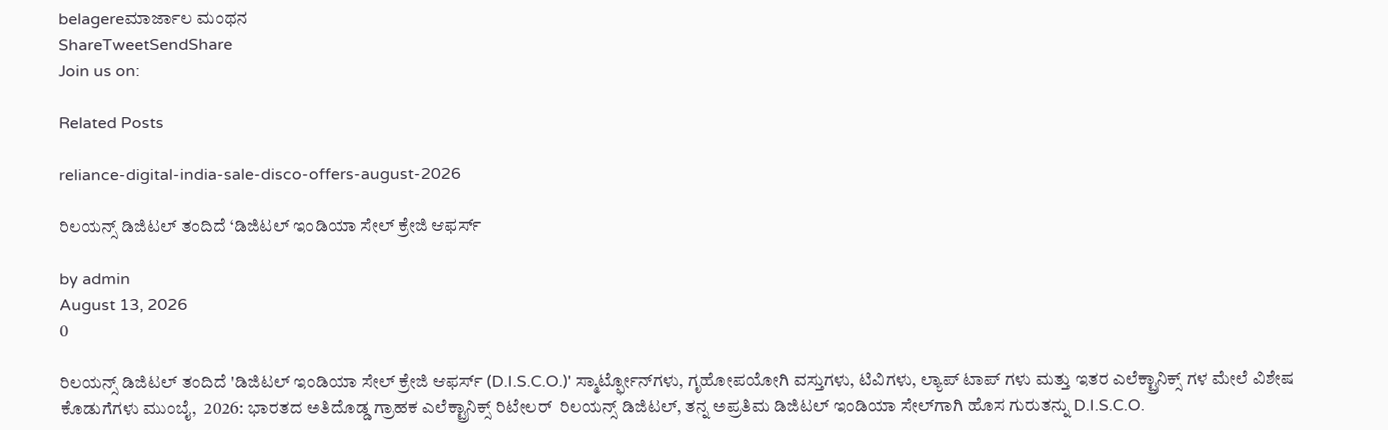belagereಮಾರ್ಜಾಲ ಮಂಥನ
ShareTweetSendShare
Join us on:

Related Posts

reliance-digital-india-sale-disco-offers-august-2026

ರಿಲಯನ್ಸ್ ಡಿಜಿಟಲ್ ತಂದಿದೆ ‘ಡಿಜಿಟಲ್ ಇಂಡಿಯಾ ಸೇಲ್ ಕ್ರೇಜಿ ಆಫರ್ಸ್

by admin
August 13, 2026
0

ರಿಲಯನ್ಸ್ ಡಿಜಿಟಲ್ ತಂದಿದೆ 'ಡಿಜಿಟಲ್ ಇಂಡಿಯಾ ಸೇಲ್ ಕ್ರೇಜಿ ಆಫರ್ಸ್ (D.I.S.C.O.)' ಸ್ಮಾರ್ಟ್ಫೋನ್‌ಗಳು, ಗೃಹೋಪಯೋಗಿ ವಸ್ತುಗಳು, ಟಿವಿಗಳು, ಲ್ಯಾಪ್ ಟಾಪ್ ಗಳು ಮತ್ತು ಇತರ ಎಲೆಕ್ಟ್ರಾನಿಕ್ಸ್ ಗಳ ಮೇಲೆ ವಿಶೇಷ ಕೊಡುಗೆಗಳು ಮುಂಬೈ,  2026: ಭಾರತದ ಅತಿದೊಡ್ಡ ಗ್ರಾಹಕ ಎಲೆಕ್ಟ್ರಾನಿಕ್ಸ್ ರಿಟೇಲರ್  ರಿಲಯನ್ಸ್ ಡಿಜಿಟಲ್, ತನ್ನ ಅಪ್ರತಿಮ ಡಿಜಿಟಲ್ ಇಂಡಿಯಾ ಸೇಲ್‌ಗಾಗಿ ಹೊಸ ಗುರುತನ್ನು D.I.S.C.O.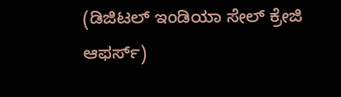(ಡಿಜಿಟಲ್ ಇಂಡಿಯಾ ಸೇಲ್ ಕ್ರೇಜಿ ಆಫರ್ಸ್)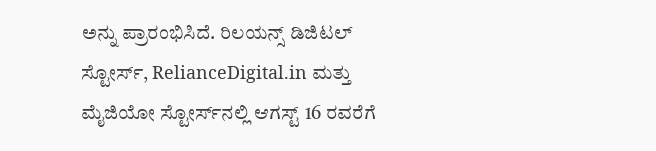ಅನ್ನು ಪ್ರಾರಂಭಿಸಿದೆ. ರಿಲಯನ್ಸ್ ಡಿಜಿಟಲ್ ಸ್ಟೋರ್ಸ್, RelianceDigital.in ಮತ್ತು ಮೈಜಿಯೋ ಸ್ಟೋರ್ಸ್‌ನಲ್ಲಿ ಆಗಸ್ಟ್ 16 ರವರೆಗೆ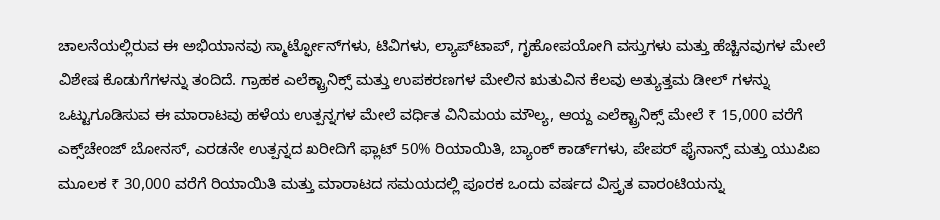ಚಾಲನೆಯಲ್ಲಿರುವ ಈ ಅಭಿಯಾನವು ಸ್ಮಾರ್ಟ್ಫೋನ್‌ಗಳು, ಟಿವಿಗಳು, ಲ್ಯಾಪ್‌ಟಾಪ್, ಗೃಹೋಪಯೋಗಿ ವಸ್ತುಗಳು ಮತ್ತು ಹೆಚ್ಚಿನವುಗಳ ಮೇಲೆ ವಿಶೇಷ ಕೊಡುಗೆಗಳನ್ನು ತಂದಿದೆ. ಗ್ರಾಹಕ ಎಲೆಕ್ಟ್ರಾನಿಕ್ಸ್ ಮತ್ತು ಉಪಕರಣಗಳ ಮೇಲಿನ ಋತುವಿನ ಕೆಲವು ಅತ್ಯುತ್ತಮ ಡೀಲ್ ಗಳನ್ನು ಒಟ್ಟುಗೂಡಿಸುವ ಈ ಮಾರಾಟವು ಹಳೆಯ ಉತ್ಪನ್ನಗಳ ಮೇಲೆ ವರ್ಧಿತ ವಿನಿಮಯ ಮೌಲ್ಯ, ಆಯ್ದ ಎಲೆಕ್ಟ್ರಾನಿಕ್ಸ್ ಮೇಲೆ ₹ 15,000 ವರೆಗೆ ಎಕ್ಸ್‌ಚೇಂಜ್ ಬೋನಸ್, ಎರಡನೇ ಉತ್ಪನ್ನದ ಖರೀದಿಗೆ ಫ್ಲಾಟ್ 50% ರಿಯಾಯಿತಿ, ಬ್ಯಾಂಕ್ ಕಾರ್ಡ್‌ಗಳು, ಪೇಪರ್ ಫೈನಾನ್ಸ್ ಮತ್ತು ಯುಪಿಐ ಮೂಲಕ ₹ 30,000 ವರೆಗೆ ರಿಯಾಯಿತಿ ಮತ್ತು ಮಾರಾಟದ ಸಮಯದಲ್ಲಿ ಪೂರಕ ಒಂದು ವರ್ಷದ ವಿಸ್ತೃತ ವಾರಂಟಿಯನ್ನು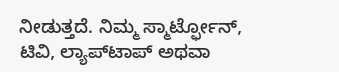ನೀಡುತ್ತದೆ. ನಿಮ್ಮ ಸ್ಮಾರ್ಟ್ಫೋನ್, ಟಿವಿ, ಲ್ಯಾಪ್‌ಟಾಪ್ ಅಥವಾ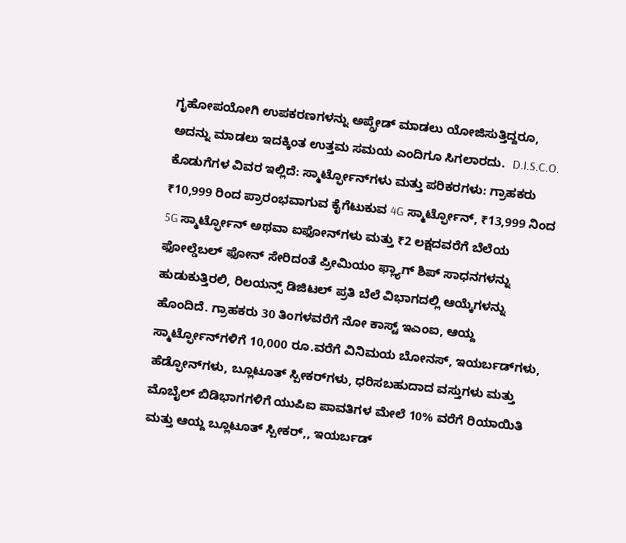ಗೃಹೋಪಯೋಗಿ ಉಪಕರಣಗಳನ್ನು ಅಪ್ಗ್ರೇಡ್ ಮಾಡಲು ಯೋಜಿಸುತ್ತಿದ್ದರೂ, ಅದನ್ನು ಮಾಡಲು ಇದಕ್ಕಿಂತ ಉತ್ತಮ ಸಮಯ ಎಂದಿಗೂ ಸಿಗಲಾರದು.  D.I.S.C.O. ಕೊಡುಗೆಗಳ ವಿವರ ಇಲ್ಲಿದೆ: ಸ್ಮಾರ್ಟ್ಫೋನ್‌ಗಳು ಮತ್ತು ಪರಿಕರಗಳು: ಗ್ರಾಹಕರು ₹10,999 ರಿಂದ ಪ್ರಾರಂಭವಾಗುವ ಕೈಗೆಟುಕುವ 4G ಸ್ಮಾರ್ಟ್ಫೋನ್, ₹13,999 ನಿಂದ 5G ಸ್ಮಾರ್ಟ್ಫೋನ್ ಅಥವಾ ಐಫೋನ್‌ಗಳು ಮತ್ತು ₹2 ಲಕ್ಷದವರೆಗೆ ಬೆಲೆಯ ಫೋಲ್ಡೆಬಲ್ ಫೋನ್ ಸೇರಿದಂತೆ ಪ್ರೀಮಿಯಂ ಫ್ಲ್ಯಾಗ್ ಶಿಪ್ ಸಾಧನಗಳನ್ನು ಹುಡುಕುತ್ತಿರಲಿ, ರಿಲಯನ್ಸ್ ಡಿಜಿಟಲ್ ಪ್ರತಿ ಬೆಲೆ ವಿಭಾಗದಲ್ಲಿ ಆಯ್ಕೆಗಳನ್ನು ಹೊಂದಿದೆ. ಗ್ರಾಹಕರು 30 ತಿಂಗಳವರೆಗೆ ನೋ ಕಾಸ್ಟ್ ಇಎಂಐ, ಆಯ್ದ ಸ್ಮಾರ್ಟ್ಫೋನ್‌ಗಳಿಗೆ 10,000 ರೂ.ವರೆಗೆ ವಿನಿಮಯ ಬೋನಸ್, ಇಯರ್ಬಡ್‌ಗಳು, ಹೆಡ್ಫೋನ್‌ಗಳು, ಬ್ಲೂಟೂತ್ ಸ್ಪೀಕರ್‌ಗಳು, ಧರಿಸಬಹುದಾದ ವಸ್ತುಗಳು ಮತ್ತು ಮೊಬೈಲ್ ಬಿಡಿಭಾಗಗಳಿಗೆ ಯುಪಿಐ ಪಾವತಿಗಳ ಮೇಲೆ 10% ವರೆಗೆ ರಿಯಾಯಿತಿ ಮತ್ತು ಆಯ್ದ ಬ್ಲೂಟೂತ್ ಸ್ಪೀಕರ್,, ಇಯರ್ಬಡ್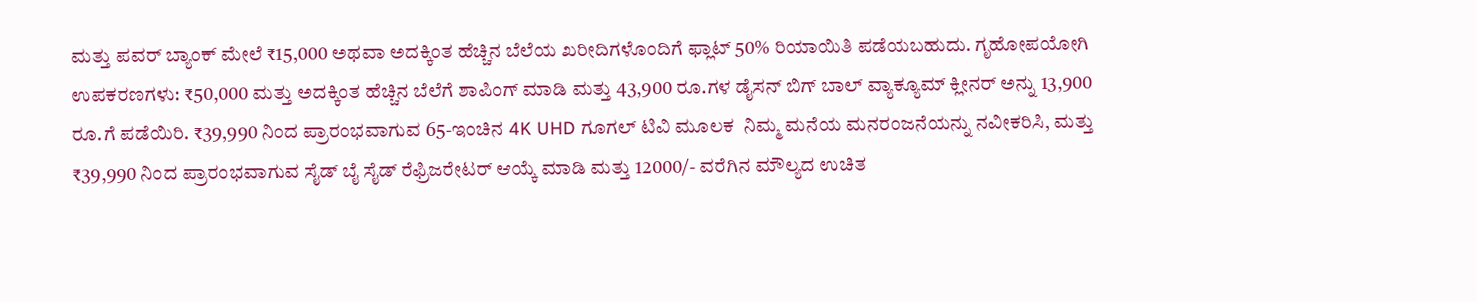ಮತ್ತು ಪವರ್ ಬ್ಯಾಂಕ್ ಮೇಲೆ ₹15,000 ಅಥವಾ ಅದಕ್ಕಿಂತ ಹೆಚ್ಚಿನ ಬೆಲೆಯ ಖರೀದಿಗಳೊಂದಿಗೆ ಫ್ಲಾಟ್ 50% ರಿಯಾಯಿತಿ ಪಡೆಯಬಹುದು. ಗೃಹೋಪಯೋಗಿ ಉಪಕರಣಗಳು: ₹50,000 ಮತ್ತು ಅದಕ್ಕಿಂತ ಹೆಚ್ಚಿನ ಬೆಲೆಗೆ ಶಾಪಿಂಗ್ ಮಾಡಿ ಮತ್ತು 43,900 ರೂ.ಗಳ ಡೈಸನ್ ಬಿಗ್ ಬಾಲ್ ವ್ಯಾಕ್ಯೂಮ್ ಕ್ಲೀನರ್ ಅನ್ನು 13,900 ರೂ.ಗೆ ಪಡೆಯಿರಿ. ₹39,990 ನಿಂದ ಪ್ರಾರಂಭವಾಗುವ 65-ಇಂಚಿನ 4K UHD ಗೂಗಲ್ ಟಿವಿ ಮೂಲಕ  ನಿಮ್ಮ ಮನೆಯ ಮನರಂಜನೆಯನ್ನು ನವೀಕರಿಸಿ, ಮತ್ತು ₹39,990 ನಿಂದ ಪ್ರಾರಂಭವಾಗುವ ಸೈಡ್ ಬೈ ಸೈಡ್ ರೆಫ್ರಿಜರೇಟರ್ ಆಯ್ಕೆ ಮಾಡಿ ಮತ್ತು 12000/- ವರೆಗಿ‌ನ ಮೌಲ್ಯದ ಉಚಿತ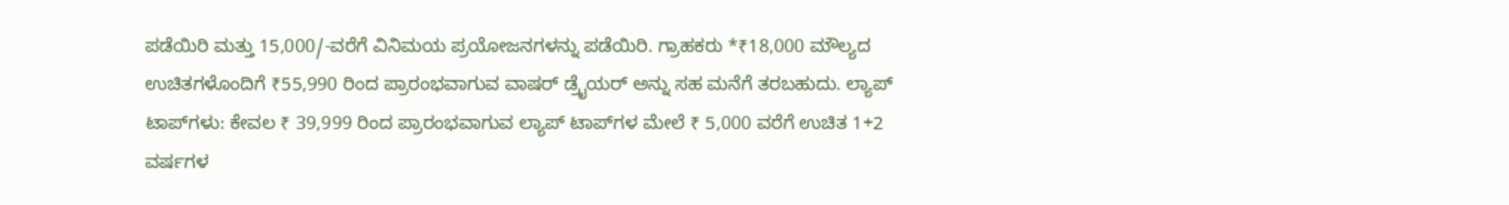ಪಡೆಯಿರಿ ಮತ್ತು 15,000/-ವರೆಗೆ ವಿನಿಮಯ ಪ್ರಯೋಜನಗಳನ್ನು ಪಡೆಯಿರಿ. ಗ್ರಾಹಕರು *₹18,000 ಮೌಲ್ಯದ ಉಚಿತಗಳೊಂದಿಗೆ ₹55,990 ರಿಂದ ಪ್ರಾರಂಭವಾಗುವ ವಾಷರ್ ಡ್ರೈಯರ್ ಅನ್ನು ಸಹ ಮನೆಗೆ ತರಬಹುದು. ಲ್ಯಾಪ್ ಟಾಪ್‌ಗಳು: ಕೇವಲ ₹ 39,999 ರಿಂದ ಪ್ರಾರಂಭವಾಗುವ ಲ್ಯಾಪ್ ಟಾಪ್‌ಗಳ ಮೇಲೆ ₹ 5,000 ವರೆಗೆ ಉಚಿತ 1+2 ವರ್ಷಗಳ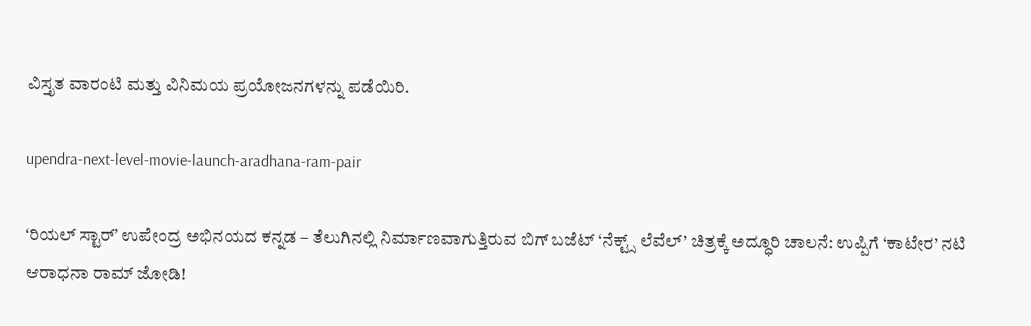ವಿಸ್ತೃತ ವಾರಂಟಿ ಮತ್ತು ವಿನಿಮಯ ಪ್ರಯೋಜನಗಳನ್ನು ಪಡೆಯಿರಿ.

upendra-next-level-movie-launch-aradhana-ram-pair

ʻರಿಯಲ್ ಸ್ಟಾರ್ʼ ಉಪೇಂದ್ರ ಅಭಿನಯದ ಕನ್ನಡ – ತೆಲುಗಿನಲ್ಲಿ ನಿರ್ಮಾಣವಾಗುತ್ತಿರುವ ಬಿಗ್‌ ಬಜೆಟ್‌ ‘ನೆಕ್ಟ್ಸ್ ಲೆವೆಲ್’ ಚಿತ್ರಕ್ಕೆ ಅದ್ಧೂರಿ ಚಾಲನೆ: ಉಪ್ಪಿಗೆ ‘ಕಾಟೇರ’ ನಟಿ ಆರಾಧನಾ ರಾಮ್ ಜೋಡಿ!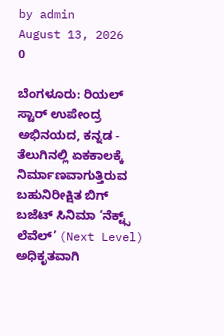by admin
August 13, 2026
0

ಬೆಂಗಳೂರು: ರಿಯಲ್ ಸ್ಟಾರ್ ಉಪೇಂದ್ರ ಅಭಿನಯದ, ಕನ್ನಡ - ತೆಲುಗಿನಲ್ಲಿ ಏಕಕಾಲಕ್ಕೆ ನಿರ್ಮಾಣವಾಗುತ್ತಿರುವ ಬಹುನಿರೀಕ್ಷಿತ ಬಿಗ್ ಬಜೆಟ್ ಸಿನಿಮಾ ‘ನೆಕ್ಟ್ಸ್‌ ಲೆವೆಲ್’ (Next Level) ಅಧಿಕೃತವಾಗಿ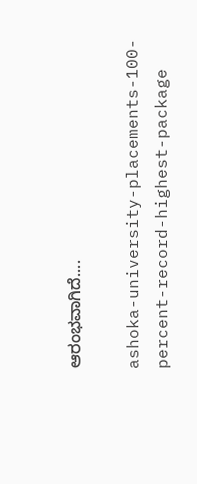ಆರಂಭವಾಗಿದೆ....

ashoka-university-placements-100-percent-record-highest-package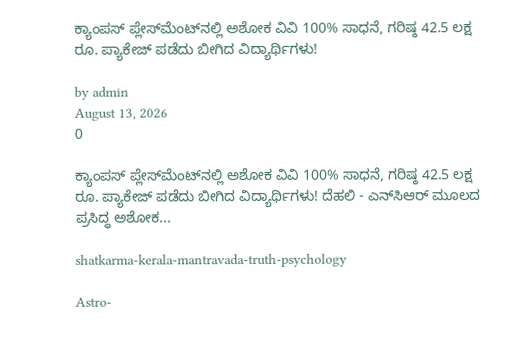ಕ್ಯಾಂಪಸ್ ಪ್ಲೇಸ್‌ಮೆಂಟ್‌ನಲ್ಲಿ ಅಶೋಕ ವಿವಿ 100% ಸಾಧನೆ, ಗರಿಷ್ಠ 42.5 ಲಕ್ಷ ರೂ. ಪ್ಯಾಕೇಜ್ ಪಡೆದು ಬೀಗಿದ ವಿದ್ಯಾರ್ಥಿಗಳು!

by admin
August 13, 2026
0

ಕ್ಯಾಂಪಸ್ ಪ್ಲೇಸ್‌ಮೆಂಟ್‌ನಲ್ಲಿ ಅಶೋಕ ವಿವಿ 100% ಸಾಧನೆ, ಗರಿಷ್ಠ 42.5 ಲಕ್ಷ ರೂ. ಪ್ಯಾಕೇಜ್ ಪಡೆದು ಬೀಗಿದ ವಿದ್ಯಾರ್ಥಿಗಳು! ದೆಹಲಿ - ಎನ್‌ಸಿಆರ್ ಮೂಲದ ಪ್ರಸಿದ್ಧ ಅಶೋಕ...

shatkarma-kerala-mantravada-truth-psychology

Astro-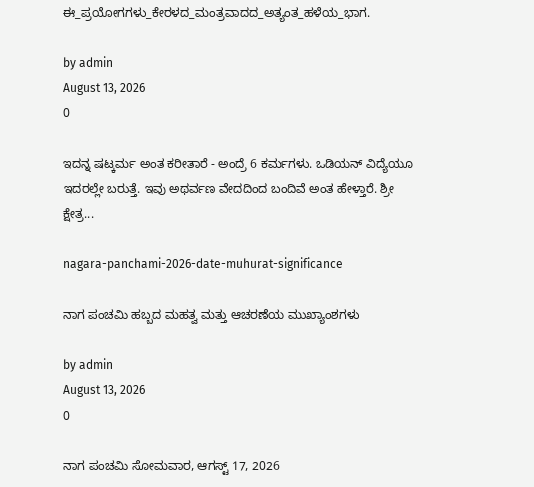ಈ_ಪ್ರಯೋಗಗಳು_ಕೇರಳದ_ಮಂತ್ರವಾದದ_ಅತ್ಯಂತ_ಹಳೆಯ_ಭಾಗ.

by admin
August 13, 2026
0

ಇದನ್ನ ಷಟ್ಕರ್ಮ ಅಂತ ಕರೀತಾರೆ - ಅಂದ್ರೆ 6 ಕರ್ಮಗಳು. ಒಡಿಯನ್ ವಿದ್ಯೆಯೂ ಇದರಲ್ಲೇ ಬರುತ್ತೆ. ಇವು ಅಥರ್ವಣ ವೇದದಿಂದ ಬಂದಿವೆ ಅಂತ ಹೇಳ್ತಾರೆ. ಶ್ರೀ ಕ್ಷೇತ್ರ...

nagara-panchami-2026-date-muhurat-significance

ನಾಗ ಪಂಚಮಿ ಹಬ್ಬದ ಮಹತ್ವ ಮತ್ತು ಆಚರಣೆಯ ಮುಖ್ಯಾಂಶಗಳು

by admin
August 13, 2026
0

ನಾಗ ಪಂಚಮಿ ಸೋಮವಾರ, ಆಗಸ್ಟ್ 17, 2026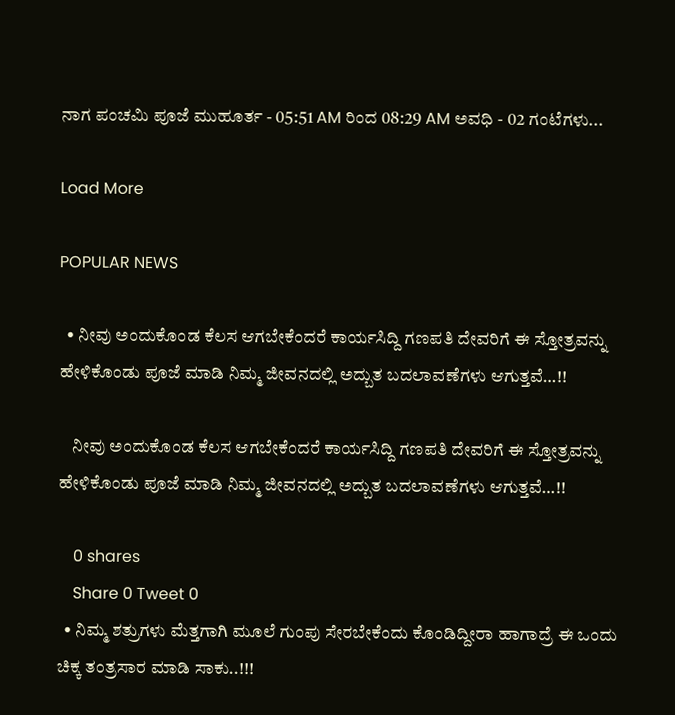ನಾಗ ಪಂಚಮಿ ಪೂಜೆ ಮುಹೂರ್ತ - 05:51 AM ರಿಂದ 08:29 AM ಅವಧಿ - 02 ಗಂಟೆಗಳು...

Load More

POPULAR NEWS

  • ನೀವು ಅಂದುಕೊಂಡ ಕೆಲಸ ಆಗಬೇಕೆಂದರೆ ಕಾರ್ಯಸಿದ್ದಿ ಗಣಪತಿ ದೇವರಿಗೆ ಈ ಸ್ತೋತ್ರವನ್ನು ಹೇಳಿಕೊಂಡು ಪೂಜೆ ಮಾಡಿ ನಿಮ್ಮ ಜೀವನದಲ್ಲಿ ಅದ್ಬುತ ಬದಲಾವಣೆಗಳು ಆಗುತ್ತವೆ…!!

    ನೀವು ಅಂದುಕೊಂಡ ಕೆಲಸ ಆಗಬೇಕೆಂದರೆ ಕಾರ್ಯಸಿದ್ದಿ ಗಣಪತಿ ದೇವರಿಗೆ ಈ ಸ್ತೋತ್ರವನ್ನು ಹೇಳಿಕೊಂಡು ಪೂಜೆ ಮಾಡಿ ನಿಮ್ಮ ಜೀವನದಲ್ಲಿ ಅದ್ಬುತ ಬದಲಾವಣೆಗಳು ಆಗುತ್ತವೆ…!!

    0 shares
    Share 0 Tweet 0
  • ನಿಮ್ಮ ಶತ್ರುಗಳು ಮೆತ್ತಗಾಗಿ ಮೂಲೆ ಗುಂಪು ಸೇರಬೇಕೆಂದು ಕೊಂಡಿದ್ದೀರಾ ಹಾಗಾದ್ರೆ ಈ ಒಂದು ಚಿಕ್ಕ ತಂತ್ರಸಾರ ಮಾಡಿ ಸಾಕು..!!!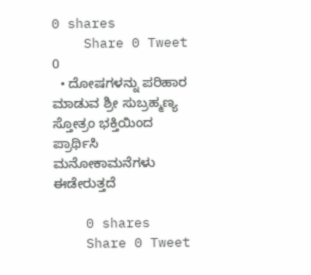0 shares
    Share 0 Tweet 0
  • ದೋಷಗಳನ್ನು ಪರಿಹಾರ ಮಾಡುವ ಶ್ರೀ ಸುಬ್ರಹ್ಮಣ್ಯ ಸ್ತೋತ್ರಂ ಭಕ್ತಿಯಿಂದ ಪ್ರಾರ್ಥಿಸಿ ಮನೋಕಾಮನೆಗಳು ಈಡೇರುತ್ತದೆ

    0 shares
    Share 0 Tweet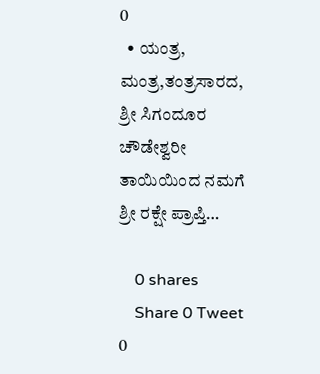0
  • ಯಂತ್ರ, ಮಂತ್ರ,ತಂತ್ರಸಾರದ, ಶ್ರೀ ಸಿಗಂದೂರ ಚೌಡೇಶ್ವರೀ ತಾಯಿಯಿಂದ ನಮಗೆ ಶ್ರೀ ರಕ್ಷೇ ಪ್ರಾಪ್ತಿ…

    0 shares
    Share 0 Tweet 0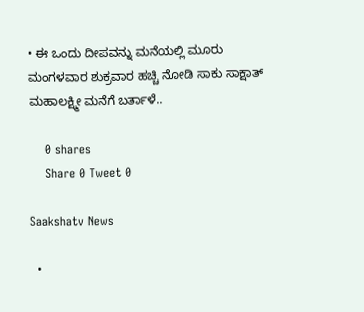• ಈ ಒಂದು ದೀಪವನ್ನು ಮನೆಯಲ್ಲಿ ಮೂರು ಮಂಗಳವಾರ ಶುಕ್ರವಾರ ಹಚ್ಚಿ ನೋಡಿ ಸಾಕು ಸಾಕ್ಷಾತ್ ಮಹಾಲಕ್ಷ್ಮೀ ಮನೆಗೆ ಬರ್ತಾಳೆ..

    0 shares
    Share 0 Tweet 0

Saakshatv News

  •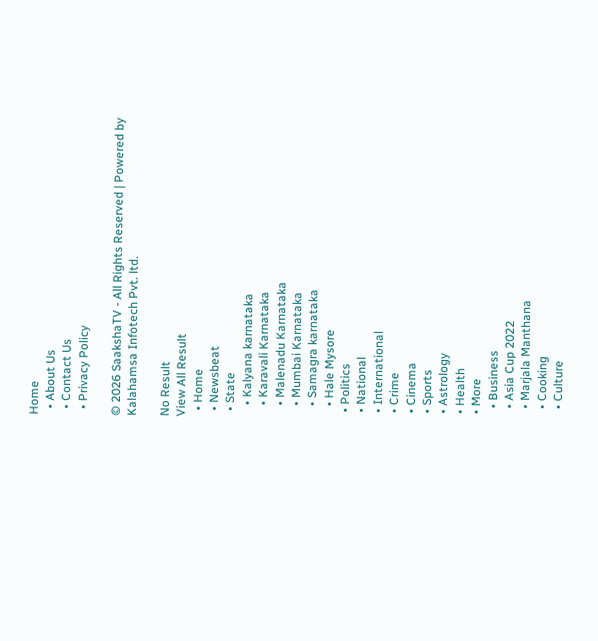Home
  • About Us
  • Contact Us
  • Privacy Policy

© 2026 SaakshaTV - All Rights Reserved | Powered by Kalahamsa Infotech Pvt. ltd.

No Result
View All Result
  • Home
  • Newsbeat
  • State
    • Kalyana karnataka
    • Karavali Karnataka
    • Malenadu Karnataka
    • Mumbai Karnataka
    • Samagra karnataka
    • Hale Mysore
  • Politics
  • National
  • International
  • Crime
  • Cinema
  • Sports
  • Astrology
  • Health
  • More
    • Business
    • Asia Cup 2022
    • Marjala Manthana
    • Cooking
    • Culture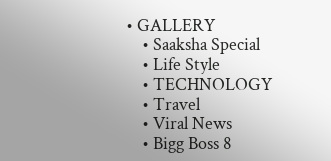• GALLERY
    • Saaksha Special
    • Life Style
    • TECHNOLOGY
    • Travel
    • Viral News
    • Bigg Boss 8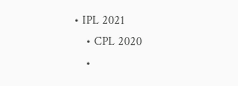• IPL 2021
    • CPL 2020
    •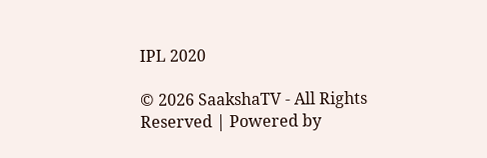IPL 2020

© 2026 SaakshaTV - All Rights Reserved | Powered by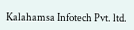Kalahamsa Infotech Pvt. ltd.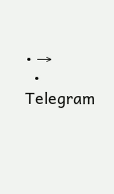• →
  • Telegram